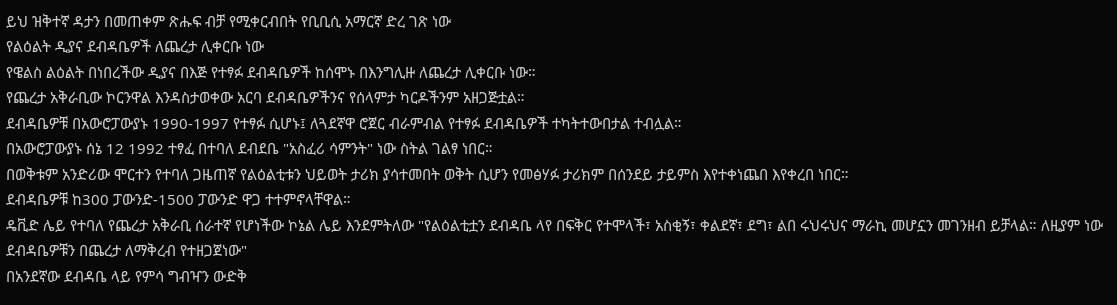ይህ ዝቅተኛ ዳታን በመጠቀም ጽሑፍ ብቻ የሚቀርብበት የቢቢሲ አማርኛ ድረ ገጽ ነው
የልዕልት ዲያና ደብዳቤዎች ለጨረታ ሊቀርቡ ነው
የዌልስ ልዕልት በነበረችው ዲያና በእጅ የተፃፉ ደብዳቤዎች ከሰሞኑ በእንግሊዙ ለጨረታ ሊቀርቡ ነው።
የጨረታ አቅራቢው ኮርንዋል እንዳስታወቀው አርባ ደብዳቤዎችንና የሰላምታ ካርዶችንም አዘጋጅቷል።
ደብዳቤዎቹ በአውሮፓውያኑ 1990-1997 የተፃፉ ሲሆኑ፤ ለጓደኛዋ ሮጀር ብራምብል የተፃፉ ደብዳቤዎች ተካትተውበታል ተብሏል።
በአውሮፓውያኑ ሰኔ 12 1992 ተፃፈ በተባለ ደብደቤ "አስፈሪ ሳምንት" ነው ስትል ገልፃ ነበር።
በወቅቱም አንድሪው ሞርተን የተባለ ጋዜጠኛ የልዕልቲቱን ህይወት ታሪክ ያሳተመበት ወቅት ሲሆን የመፅሃፉ ታሪክም በሰንደይ ታይምስ እየተቀነጨበ እየቀረበ ነበር።
ደብዳቤዎቹ ከ300 ፓውንድ-1500 ፓውንድ ዋጋ ተተምኖላቸዋል።
ዴቪድ ሌይ የተባለ የጨረታ አቅራቢ ሰራተኛ የሆነችው ኮኔል ሌይ እንደምትለው "የልዕልቲቷን ደብዳቤ ላየ በፍቅር የተሞላች፣ አስቂኝ፣ ቀልደኛ፣ ደግ፣ ልበ ሩህሩህና ማራኪ መሆኗን መገንዘብ ይቻላል። ለዚያም ነው ደብዳቤዎቹን በጨረታ ለማቅረብ የተዘጋጀነው"
በአንደኛው ደብዳቤ ላይ የምሳ ግብዣን ውድቅ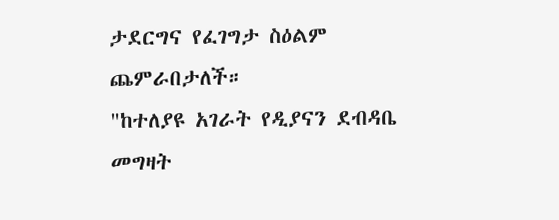ታደርግና የፈገግታ ስዕልም ጨምራበታለች።
"ከተለያዩ አገራት የዲያናን ደብዳቤ መግዛት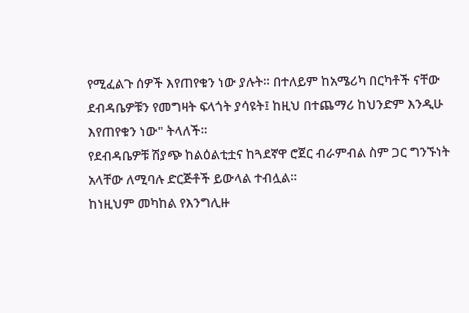የሚፈልጉ ሰዎች እየጠየቁን ነው ያሉት። በተለይም ከአሜሪካ በርካቶች ናቸው ደብዳቤዎቹን የመግዛት ፍላጎት ያሳዩት፤ ከዚህ በተጨማሪ ከህንድም እንዲሁ እየጠየቁን ነው" ትላለች።
የደብዳቤዎቹ ሽያጭ ከልዕልቲቷና ከጓደኛዋ ሮጀር ብራምብል ስም ጋር ግንኙነት አላቸው ለሚባሉ ድርጅቶች ይውላል ተብሏል።
ከነዚህም መካከል የእንግሊዙ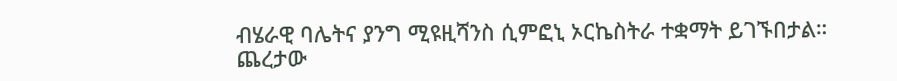ብሄራዊ ባሌትና ያንግ ሚዩዚሻንስ ሲምፎኒ ኦርኬስትራ ተቋማት ይገኙበታል።
ጨረታው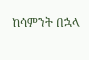ከሳምንት በኋላ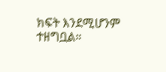ክፍት እንደሚሆንም ተዘግቧል።